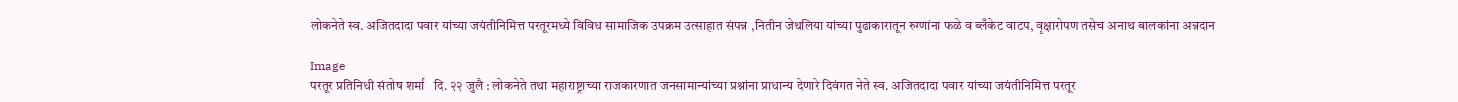लोकनेते स्व. अजितदादा पवार यांच्या जयंतीनिमित्त परतूरमध्ये विविध सामाजिक उपक्रम उत्साहात संपन्न ,नितीन जेथलिया यांच्या पुढाकारातून रुग्णांना फळे व ब्लँकेट वाटप, वृक्षारोपण तसेच अनाथ बालकांना अन्नदान

Image
परतूर प्रतिनिधी संतोष शर्मा   दि. २२ जुलै : लोकनेते तथा महाराष्ट्राच्या राजकारणात जनसामान्यांच्या प्रश्नांना प्राधान्य देणारे दिवंगत नेते स्व. अजितदादा पवार यांच्या जयंतीनिमित्त परतूर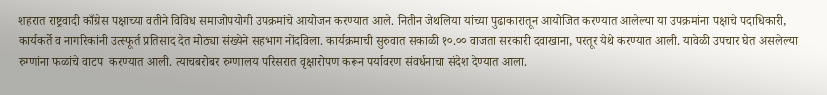शहरात राष्ट्रवादी काँग्रेस पक्षाच्या वतीने विविध समाजोपयोगी उपक्रमांचे आयोजन करण्यात आले. नितीन जेथलिया यांच्या पुढाकारातून आयोजित करण्यात आलेल्या या उपक्रमांना पक्षाचे पदाधिकारी, कार्यकर्ते व नागरिकांनी उत्स्फूर्त प्रतिसाद देत मोठ्या संख्येने सहभाग नोंदविला. कार्यक्रमाची सुरुवात सकाळी १०.०० वाजता सरकारी दवाखाना, परतूर येथे करण्यात आली. यावेळी उपचार घेत असलेल्या रुग्णांना फळांचे वाटप  करण्यात आली. त्याचबरोबर रुग्णालय परिसरात वृक्षारोपण करून पर्यावरण संवर्धनाचा संदेश देण्यात आला.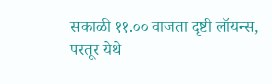सकाळी ११.०० वाजता दृष्टी लॉयन्स, परतूर येथे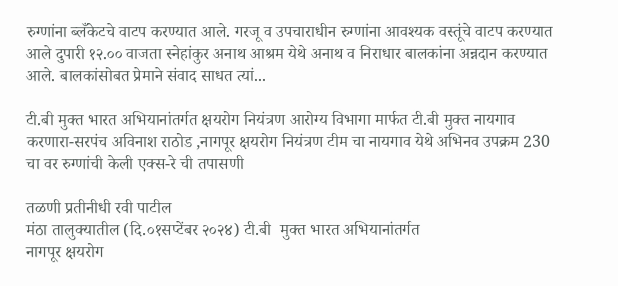रुग्णांना ब्लँकेटचे वाटप करण्यात आले. गरजू व उपचाराधीन रुग्णांना आवश्यक वस्तूंचे वाटप करण्यात आले दुपारी १२.०० वाजता स्नेहांकुर अनाथ आश्रम येथे अनाथ व निराधार बालकांना अन्नदान करण्यात आले. बालकांसोबत प्रेमाने संवाद साधत त्यां...

टी.बी मुक्त भारत अभियानांतर्गत क्षयरोग नियंत्रण आरोग्य विभागा मार्फत टी.बी मुक्त नायगाव करणारा-सरपंच अविनाश राठोड ,नागपूर क्षयरोग नियंत्रण टीम चा नायगाव येथे अभिनव उपक्रम 230 चा वर रुग्णांची केली एक्स-रे ची तपासणी

तळणी प्रतीनीधी रवी पाटील
मंठा तालुक्यातील (दि.०१सप्टेंबर २०२४) टी.बी  मुक्त भारत अभियानांतर्गत
नागपूर क्षयरोग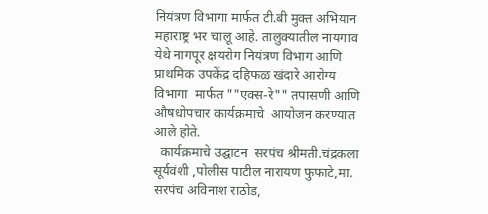नियंत्रण विभागा मार्फत टी.बी मुक्त अभियान महाराष्ट्र भर चालू आहे. तालुक्यातील नायगाव  येथे नागपूर क्षयरोग नियंत्रण विभाग आणि प्राथमिक उपकेंद्र दहिफळ खंदारे आरोग्य विभागा  मार्फत ""एक्स-रे"" तपासणी आणि औषधोपचार कार्यक्रमाचे  आयोजन करण्यात आले होते.
  कार्यक्रमाचे उद्घाटन  सरपंच श्रीमती.चंद्रकला सूर्यवंशी ,पोलीस पाटील नारायण फुफाटे,मा. सरपंच अविनाश राठोड,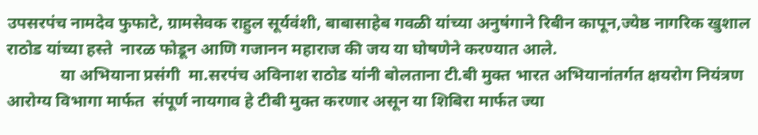उपसरपंच नामदेव फुफाटे, ग्रामसेवक राहुल सूर्यवंशी, बाबासाहेब गवळी यांच्या अनुषंगाने रिबीन कापून,ज्येष्ठ नागरिक खुशाल राठोड यांच्या हस्ते  नारळ फोडून आणि गजानन महाराज की जय या घोषणेने करण्यात आले.
             या अभियाना प्रसंगी  मा.सरपंच अविनाश राठोड यांनी बोलताना टी.बी मुक्त भारत अभियानांतर्गत क्षयरोग नियंत्रण आरोग्य विभागा मार्फत  संपूर्ण नायगाव हे टीबी मुक्त करणार असून या शिबिरा मार्फत ज्या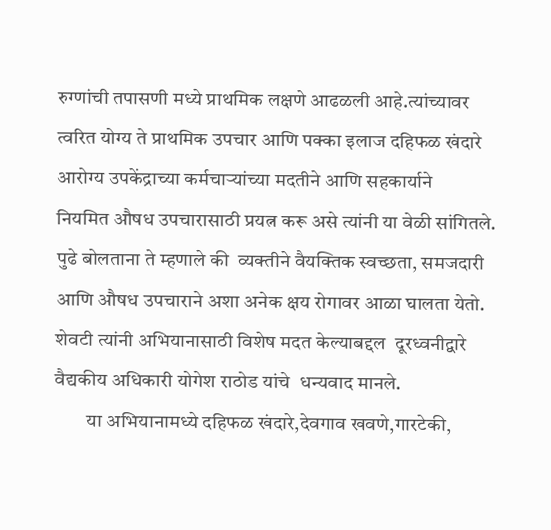रुग्णांची तपासणी मध्ये प्राथमिक लक्षणे आढळली आहे.त्यांच्यावर त्वरित योग्य ते प्राथमिक उपचार आणि पक्का इलाज दहिफळ खंदारे आरोग्य उपकेंद्राच्या कर्मचाऱ्यांच्या मदतीने आणि सहकार्याने   नियमित औषध उपचारासाठी प्रयत्न करू असे त्यांनी या वेळी सांगितले.
पुढे बोलताना ते म्हणाले की  व्यक्तीने वैयक्तिक स्वच्छता, समजदारी आणि औषध उपचाराने अशा अनेक क्षय रोगावर आळा घालता येतो. शेवटी त्यांनी अभियानासाठी विशेष मदत केल्याबद्दल  दूरध्वनीद्वारे वैद्यकीय अधिकारी योगेश राठोड यांचे  धन्यवाद मानले.
        या अभियानामध्ये दहिफळ खंदारे,देवगाव खवणे,गारटेकी,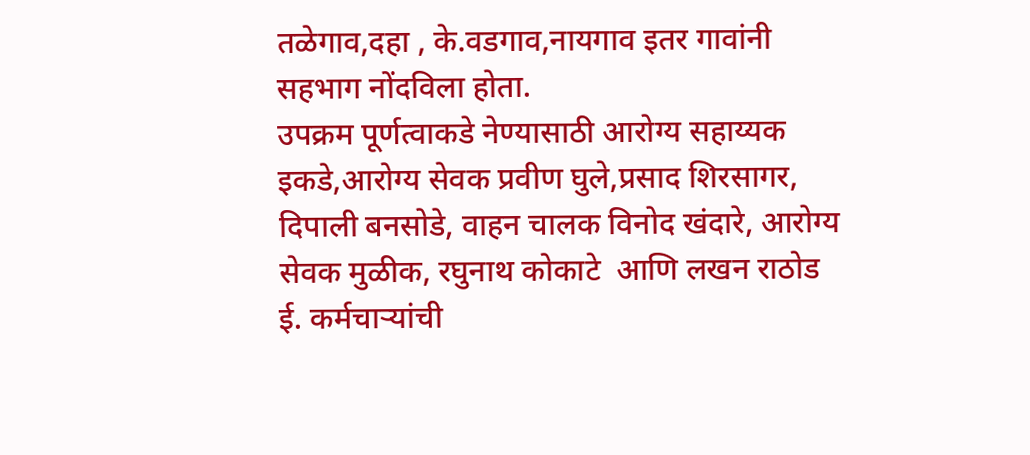तळेगाव,दहा , के.वडगाव,नायगाव इतर गावांनी सहभाग नोंदविला होता.
उपक्रम पूर्णत्वाकडे नेण्यासाठी आरोग्य सहाय्यक इकडे,आरोग्य सेवक प्रवीण घुले,प्रसाद शिरसागर, दिपाली बनसोडे, वाहन चालक विनोद खंदारे, आरोग्य सेवक मुळीक, रघुनाथ कोकाटे  आणि लखन राठोड ई. कर्मचाऱ्यांची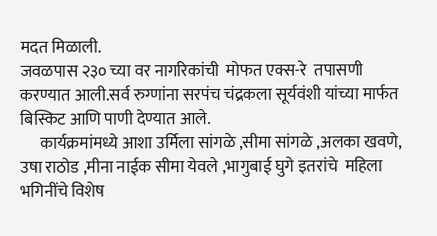मदत मिळाली.
जवळपास २३० च्या वर नागरिकांची  मोफत एक्स-रे  तपासणी करण्यात आली.सर्व रुग्णांना सरपंच चंद्रकला सूर्यवंशी यांच्या मार्फत बिस्किट आणि पाणी देण्यात आले.
      कार्यक्रमांमध्ये आशा उर्मिला सांगळे ,सीमा सांगळे ,अलका खवणे, उषा राठोड ,मीना नाईक सीमा येवले ,भागुबाई घुगे इतरांचे  महिला भगिनींचे विशेष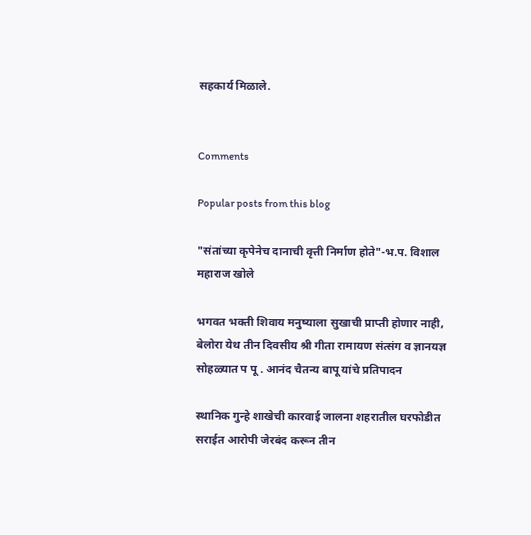सहकार्य मिळाले.


Comments

Popular posts from this blog

"संतांच्या कृपेनेच दानाची वृत्ती निर्माण होते"-भ.प. विशाल महाराज खोले

भगवत भक्ती शिवाय मनुष्याला सुखाची प्राप्ती होणार नाही, बेलोरा येथ तीन दिवसीय श्री गीता रामायण संत्संग व ज्ञानयज्ञ सोहळ्यात प पू . आनंद चैतन्य बापू यांचे प्रतिपादन

स्थानिक गुन्हे शाखेची कारवाई जालना शहरातील घरफोडीत सराईत आरोपी जेरबंद करून तीन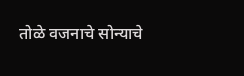तोळे वजनाचे सोन्याचे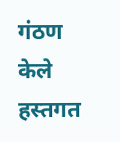गंठण केले हस्तगत